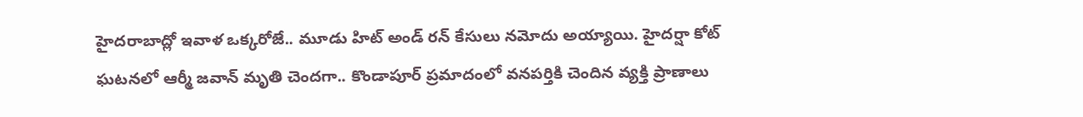హైదరాబాద్లో ఇవాళ ఒక్కరోజే.. మూడు హిట్ అండ్ రన్ కేసులు నమోదు అయ్యాయి. హైదర్షా కోట్ ఘటనలో ఆర్మీ జవాన్ మృతి చెందగా.. కొండాపూర్ ప్రమాదంలో వనపర్తికి చెందిన వ్యక్తి ప్రాణాలు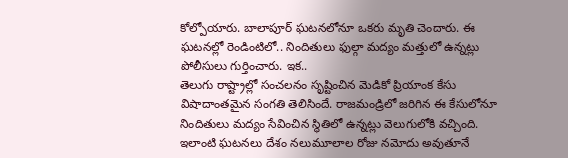కోల్పోయారు. బాలాపూర్ ఘటనలోనూ ఒకరు మృతి చెందారు. ఈ ఘటనల్లో రెండింటిలో.. నిందితులు ఫుల్గా మద్యం మత్తులో ఉన్నట్లు పోలీసులు గుర్తించారు. ఇక..
తెలుగు రాష్ట్రాల్లో సంచలనం సృష్టించిన మెడికో ప్రియాంక కేసు విషాదాంతమైన సంగతి తెలిసిందే. రాజమండ్రిలో జరిగిన ఈ కేసులోనూ నిందితులు మద్యం సేవించిన స్థితిలో ఉన్నట్లు వెలుగులోకి వచ్చింది. ఇలాంటి ఘటనలు దేశం నలుమూలాల రోజు నమోదు అవుతూనే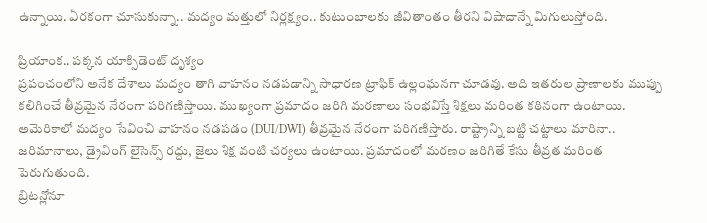ఉన్నాయి. ఏరకంగా చూసుకున్నా.. మద్యం మత్తులో నిర్లక్ష్యం.. కుటుంబాలకు జీవితాంతం తీరని విషాదాన్నే మిగులుస్తోంది.

ప్రియాంక.. పక్కన యాక్సిడెంట్ దృశ్యం
ప్రపంచంలోని అనేక దేశాలు మద్యం తాగి వాహనం నడపడాన్ని సాధారణ ట్రాఫిక్ ఉల్లంఘనగా చూడవు. అది ఇతరుల ప్రాణాలకు ముప్పు కలిగించే తీవ్రమైన నేరంగా పరిగణిస్తాయి. ముఖ్యంగా ప్రమాదం జరిగి మరణాలు సంభవిస్తే శిక్షలు మరింత కఠినంగా ఉంటాయి.
అమెరికాలో మద్యం సేవించి వాహనం నడపడం (DUI/DWI) తీవ్రమైన నేరంగా పరిగణిస్తారు. రాష్ట్రాన్ని బట్టి చట్టాలు మారినా.. జరిమానాలు, డ్రైవింగ్ లైసెన్స్ రద్దు, జైలు శిక్ష వంటి చర్యలు ఉంటాయి. ప్రమాదంలో మరణం జరిగితే కేసు తీవ్రత మరింత పెరుగుతుంది.
బ్రిటన్లోనూ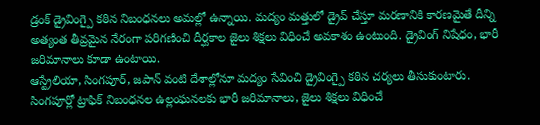డ్రంక్ డ్రైవింగ్పై కఠిన నిబంధనలు అమల్లో ఉన్నాయి. మద్యం మత్తులో డ్రైవ్ చేస్తూ మరణానికి కారణమైతే దీన్ని అత్యంత తీవ్రమైన నేరంగా పరిగణించి దీర్ఘకాల జైలు శిక్షలు విధించే అవకాశం ఉంటుంది. డ్రైవింగ్ నిషేధం, భారీ జరిమానాలు కూడా ఉంటాయి.
ఆస్ట్రేలియా, సింగపూర్, జపాన్ వంటి దేశాల్లోనూ మద్యం సేవించి డ్రైవింగ్పై కఠిన చర్యలు తీసుకుంటారు. సింగపూర్లో ట్రాఫిక్ నిబంధనల ఉల్లంఘనలకు భారీ జరిమానాలు, జైలు శిక్షలు విధించే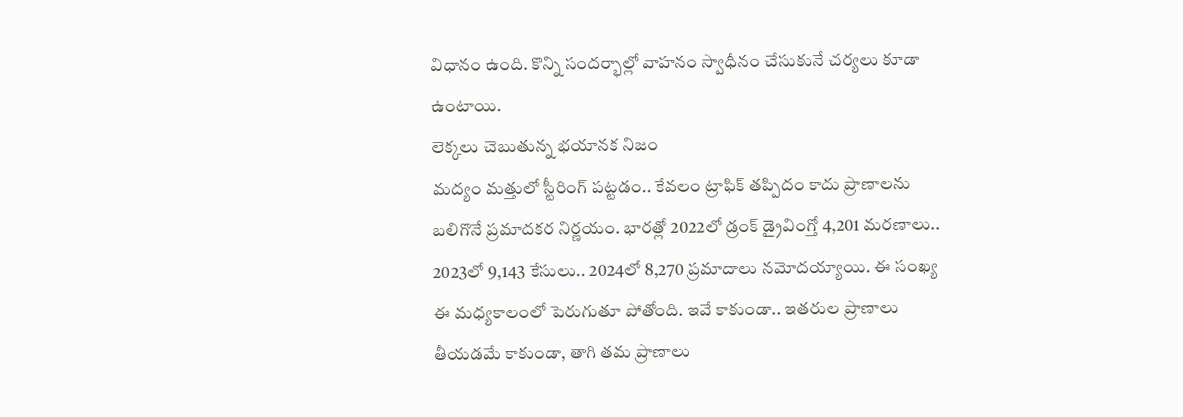విధానం ఉంది. కొన్ని సందర్భాల్లో వాహనం స్వాధీనం చేసుకునే చర్యలు కూడా ఉంటాయి.
లెక్కలు చెబుతున్న భయానక నిజం
మద్యం మత్తులో స్టీరింగ్ పట్టడం.. కేవలం ట్రాఫిక్ తప్పిదం కాదు ప్రాణాలను బలిగొనే ప్రమాదకర నిర్ణయం. భారత్లో 2022లో డ్రంక్ డ్రైవింగ్తో 4,201 మరణాలు.. 2023లో 9,143 కేసులు.. 2024లో 8,270 ప్రమాదాలు నమోదయ్యాయి. ఈ సంఖ్య ఈ మధ్యకాలంలో పెరుగుతూ పోతోంది. ఇవే కాకుండా.. ఇతరుల ప్రాణాలు తీయడమే కాకుండా, తాగి తమ ప్రాణాలు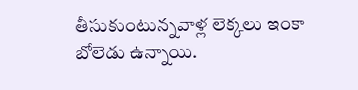తీసుకుంటున్నవాళ్ల లెక్కలు ఇంకా బోలెడు ఉన్నాయి.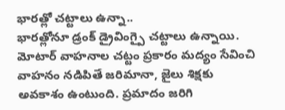భారత్లో చట్టాలు ఉన్నా..
భారత్లోనూ డ్రంక్ డ్రైవింగ్పై చట్టాలు ఉన్నాయి. మోటార్ వాహనాల చట్టం ప్రకారం మద్యం సేవించి వాహనం నడిపితే జరిమానా, జైలు శిక్షకు అవకాశం ఉంటుంది. ప్రమాదం జరిగి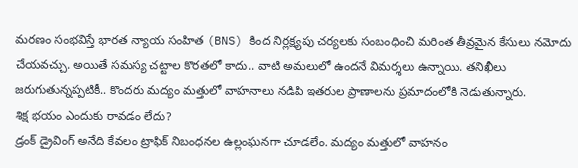మరణం సంభవిస్తే భారత న్యాయ సంహిత (BNS) కింద నిర్లక్ష్యపు చర్యలకు సంబంధించి మరింత తీవ్రమైన కేసులు నమోదు చేయవచ్చు. అయితే సమస్య చట్టాల కొరతలో కాదు.. వాటి అమలులో ఉందనే విమర్శలు ఉన్నాయి. తనిఖీలు జరుగుతున్నప్పటికీ.. కొందరు మద్యం మత్తులో వాహనాలు నడిపి ఇతరుల ప్రాణాలను ప్రమాదంలోకి నెడుతున్నారు.
శిక్ష భయం ఎందుకు రావడం లేదు?
డ్రంక్ డ్రైవింగ్ అనేది కేవలం ట్రాఫిక్ నిబంధనల ఉల్లంఘనగా చూడలేం. మద్యం మత్తులో వాహనం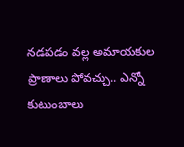నడపడం వల్ల అమాయకుల ప్రాణాలు పోవచ్చు.. ఎన్నో కుటుంబాలు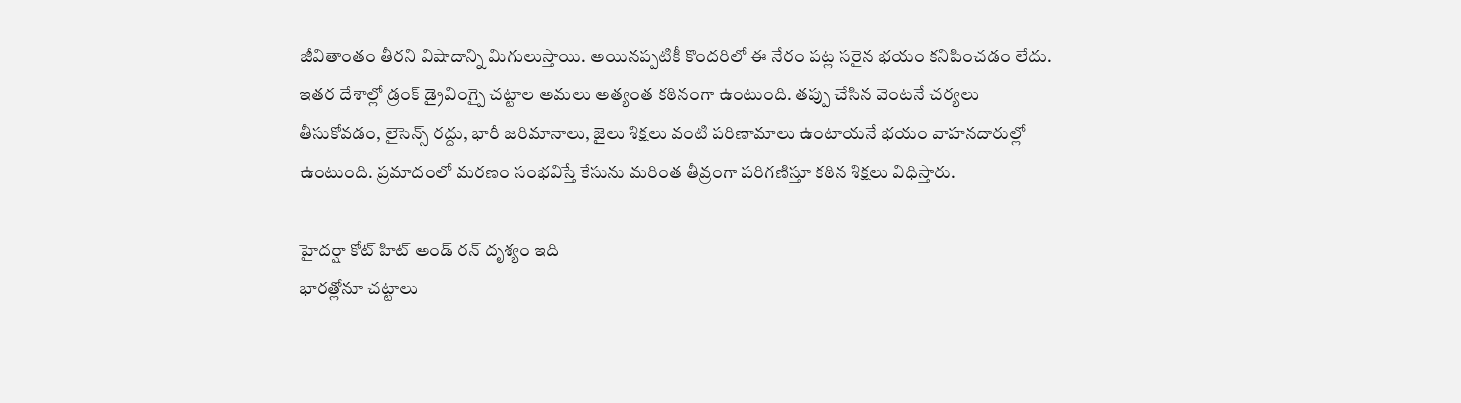జీవితాంతం తీరని విషాదాన్ని మిగులుస్తాయి. అయినప్పటికీ కొందరిలో ఈ నేరం పట్ల సరైన భయం కనిపించడం లేదు.
ఇతర దేశాల్లో డ్రంక్ డ్రైవింగ్పై చట్టాల అమలు అత్యంత కఠినంగా ఉంటుంది. తప్పు చేసిన వెంటనే చర్యలు తీసుకోవడం, లైసెన్స్ రద్దు, భారీ జరిమానాలు, జైలు శిక్షలు వంటి పరిణామాలు ఉంటాయనే భయం వాహనదారుల్లో ఉంటుంది. ప్రమాదంలో మరణం సంభవిస్తే కేసును మరింత తీవ్రంగా పరిగణిస్తూ కఠిన శిక్షలు విధిస్తారు.

హైదర్షా కోట్ హిట్ అండ్ రన్ దృశ్యం ఇది
భారత్లోనూ చట్టాలు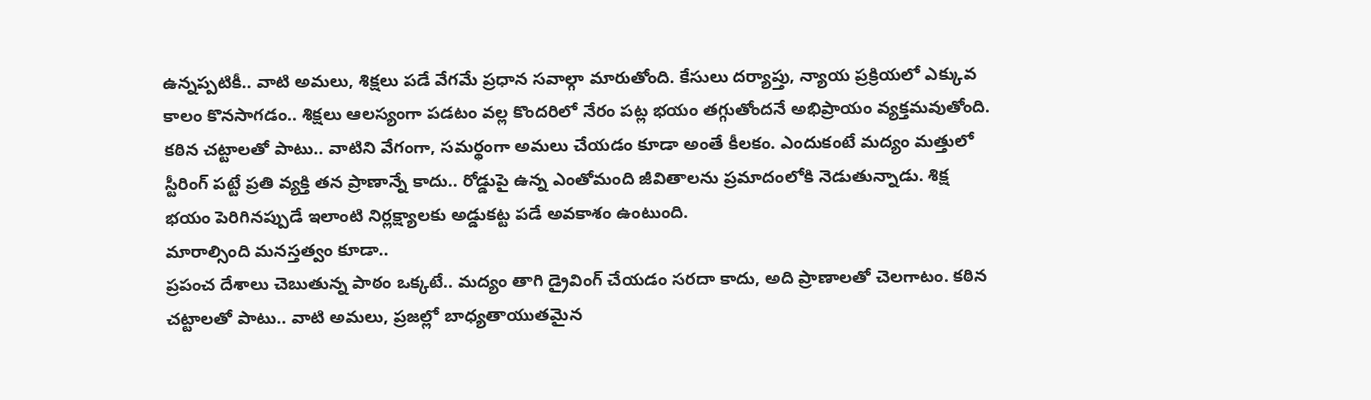ఉన్నప్పటికీ.. వాటి అమలు, శిక్షలు పడే వేగమే ప్రధాన సవాల్గా మారుతోంది. కేసులు దర్యాప్తు, న్యాయ ప్రక్రియలో ఎక్కువ కాలం కొనసాగడం.. శిక్షలు ఆలస్యంగా పడటం వల్ల కొందరిలో నేరం పట్ల భయం తగ్గుతోందనే అభిప్రాయం వ్యక్తమవుతోంది.
కఠిన చట్టాలతో పాటు.. వాటిని వేగంగా, సమర్థంగా అమలు చేయడం కూడా అంతే కీలకం. ఎందుకంటే మద్యం మత్తులో స్టీరింగ్ పట్టే ప్రతి వ్యక్తి తన ప్రాణాన్నే కాదు.. రోడ్డుపై ఉన్న ఎంతోమంది జీవితాలను ప్రమాదంలోకి నెడుతున్నాడు. శిక్ష భయం పెరిగినప్పుడే ఇలాంటి నిర్లక్ష్యాలకు అడ్డుకట్ట పడే అవకాశం ఉంటుంది.
మారాల్సింది మనస్తత్వం కూడా..
ప్రపంచ దేశాలు చెబుతున్న పాఠం ఒక్కటే.. మద్యం తాగి డ్రైవింగ్ చేయడం సరదా కాదు, అది ప్రాణాలతో చెలగాటం. కఠిన చట్టాలతో పాటు.. వాటి అమలు, ప్రజల్లో బాధ్యతాయుతమైన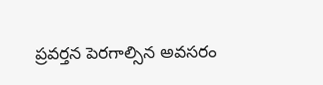ప్రవర్తన పెరగాల్సిన అవసరం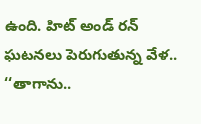ఉంది. హిట్ అండ్ రన్ ఘటనలు పెరుగుతున్న వేళ.. ‘‘తాగాను..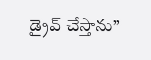డ్రైవ్ చేస్తాను’’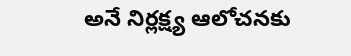అనే నిర్లక్ష్య ఆలోచనకు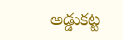అడ్డుకట్ట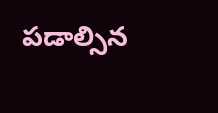పడాల్సిన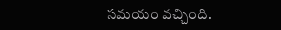సమయం వచ్చింది.